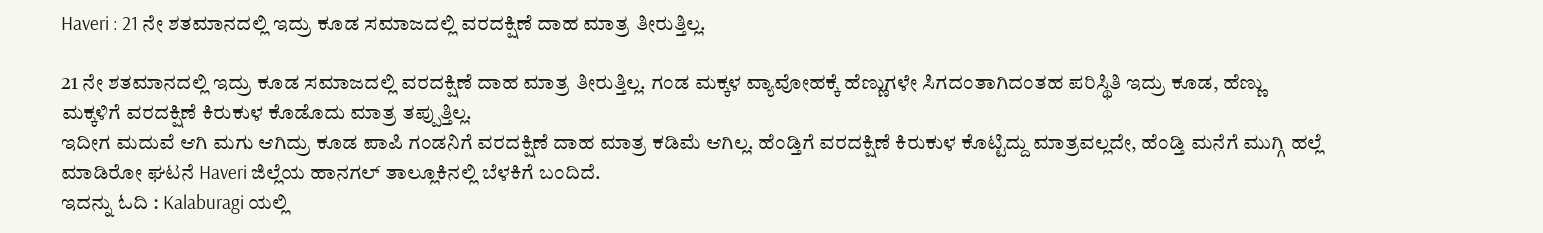Haveri : 21 ನೇ ಶತಮಾನದಲ್ಲಿ ಇದ್ರು ಕೂಡ ಸಮಾಜದಲ್ಲಿ ವರದಕ್ಷಿಣೆ ದಾಹ ಮಾತ್ರ ತೀರುತ್ತಿಲ್ಲ.

21 ನೇ ಶತಮಾನದಲ್ಲಿ ಇದ್ರು ಕೂಡ ಸಮಾಜದಲ್ಲಿ ವರದಕ್ಷಿಣೆ ದಾಹ ಮಾತ್ರ ತೀರುತ್ತಿಲ್ಲ. ಗಂಡ ಮಕ್ಕಳ ವ್ಯಾವೋಹಕ್ಕೆ ಹೆಣ್ಣುಗಳೇ ಸಿಗದಂತಾಗಿದಂತಹ ಪರಿಸ್ಥಿತಿ ಇದ್ರು ಕೂಡ, ಹೆಣ್ಣು ಮಕ್ಕಳಿಗೆ ವರದಕ್ಷಿಣೆ ಕಿರುಕುಳ ಕೊಡೊದು ಮಾತ್ರ ತಪ್ಪುತ್ತಿಲ್ಲ.
ಇದೀಗ ಮದುವೆ ಆಗಿ ಮಗು ಆಗಿದ್ರು ಕೂಡ ಪಾಪಿ ಗಂಡನಿಗೆ ವರದಕ್ಷಿಣೆ ದಾಹ ಮಾತ್ರ ಕಡಿಮೆ ಆಗಿಲ್ಲ. ಹೆಂಡ್ತಿಗೆ ವರದಕ್ಷಿಣೆ ಕಿರುಕುಳ ಕೊಟ್ಟಿದ್ದು ಮಾತ್ರವಲ್ಲದೇ, ಹೆಂಡ್ತಿ ಮನೆಗೆ ಮುಗ್ಗಿ ಹಲ್ಲೆ ಮಾಡಿರೋ ಘಟನೆ Haveri ಜಿಲ್ಲೆಯ ಹಾನಗಲ್ ತಾಲ್ಲೂಕಿನಲ್ಲಿ ಬೆಳಕಿಗೆ ಬಂದಿದೆ.
ಇದನ್ನು ಓದಿ : Kalaburagi ಯಲ್ಲಿ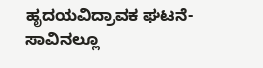ಹೃದಯವಿದ್ರಾವಕ ಘಟನೆ- ಸಾವಿನಲ್ಲೂ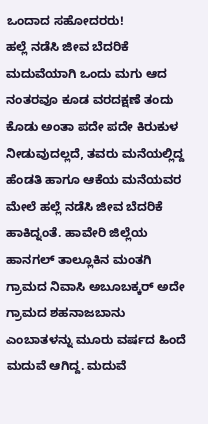ಒಂದಾದ ಸಹೋದರರು!
ಹಲ್ಲೆ ನಡೆಸಿ ಜೀವ ಬೆದರಿಕೆ
ಮದುವೆಯಾಗಿ ಒಂದು ಮಗು ಆದ ನಂತರವೂ ಕೂಡ ವರದಕ್ಷಣೆ ತಂದು ಕೊಡು ಅಂತಾ ಪದೇ ಪದೇ ಕಿರುಕುಳ ನೀಡುವುದಲ್ಲದೆ, ತವರು ಮನೆಯಲ್ಲಿದ್ದ ಹೆಂಡತಿ ಹಾಗೂ ಆಕೆಯ ಮನೆಯವರ ಮೇಲೆ ಹಲ್ಲೆ ನಡೆಸಿ ಜೀವ ಬೆದರಿಕೆ ಹಾಕಿದ್ನಂತೆ. ಹಾವೇರಿ ಜಿಲ್ಲೆಯ ಹಾನಗಲ್ ತಾಲ್ಲೂಕಿನ ಮಂತಗಿ ಗ್ರಾಮದ ನಿವಾಸಿ ಅಬೂಬಕ್ಕರ್ ಅದೇ ಗ್ರಾಮದ ಶಹನಾಜಬಾನು ಎಂಬಾತಳನ್ನು ಮೂರು ವರ್ಷದ ಹಿಂದೆ ಮದುವೆ ಆಗಿದ್ದ. ಮದುವೆ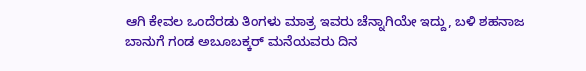ಆಗಿ ಕೇವಲ ಒಂದೆರಡು ತಿಂಗಳು ಮಾತ್ರ ಇವರು ಚೆನ್ನಾಗಿಯೇ ಇದ್ದು, ಬಳಿ ಶಹನಾಜ ಬಾನುಗೆ ಗಂಡ ಅಬೂಬಕ್ಕರ್ ಮನೆಯವರು ದಿನ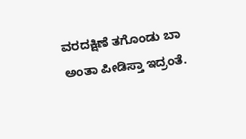ವರದಕ್ಷಿಣೆ ತಗೊಂಡು ಬಾ ಅಂತಾ ಪೀಡಿಸ್ತಾ ಇದ್ರಂತೆ.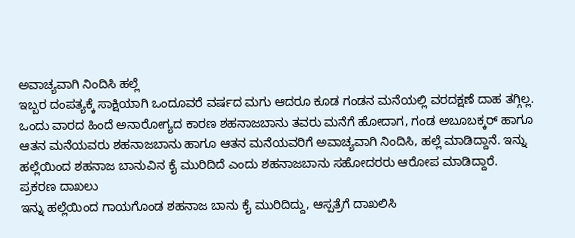ಅವಾಚ್ಯವಾಗಿ ನಿಂದಿಸಿ ಹಲ್ಲೆ
ಇಬ್ಬರ ದಂಪತ್ಯಕ್ಕೆ ಸಾಕ್ಷಿಯಾಗಿ ಒಂದೂವರೆ ವರ್ಷದ ಮಗು ಆದರೂ ಕೂಡ ಗಂಡನ ಮನೆಯಲ್ಲಿ ವರದಕ್ಷಣೆ ದಾಹ ತಗ್ಗಿಲ್ಲ. ಒಂದು ವಾರದ ಹಿಂದೆ ಅನಾರೋಗ್ಯದ ಕಾರಣ ಶಹನಾಜಬಾನು ತವರು ಮನೆಗೆ ಹೋದಾಗ, ಗಂಡ ಅಬೂಬಕ್ಕರ್ ಹಾಗೂ ಆತನ ಮನೆಯವರು ಶಹನಾಜಬಾನು ಹಾಗೂ ಆತನ ಮನೆಯವರಿಗೆ ಅವಾಚ್ಯವಾಗಿ ನಿಂದಿಸಿ, ಹಲ್ಲೆ ಮಾಡಿದ್ದಾನೆ. ಇನ್ನು ಹಲ್ಲೆಯಿಂದ ಶಹನಾಜ ಬಾನುವಿನ ಕೈ ಮುರಿದಿದೆ ಎಂದು ಶಹನಾಜಬಾನು ಸಹೋದರರು ಆರೋಪ ಮಾಡಿದ್ದಾರೆ.
ಪ್ರಕರಣ ದಾಖಲು
ಇನ್ನು ಹಲ್ಲೆಯಿಂದ ಗಾಯಗೊಂಡ ಶಹನಾಜ ಬಾನು ಕೈ ಮುರಿದಿದ್ದು, ಆಸ್ಪತ್ರೆಗೆ ದಾಖಲಿಸಿ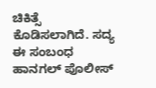ಚಿಕಿತ್ಸೆ ಕೊಡಿಸಲಾಗಿದೆ. ಸದ್ಯ ಈ ಸಂಬಂಧ ಹಾನಗಲ್ ಪೊಲೀಸ್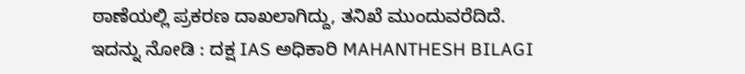ಠಾಣೆಯಲ್ಲಿ ಪ್ರಕರಣ ದಾಖಲಾಗಿದ್ದು, ತನಿಖೆ ಮುಂದುವರೆದಿದೆ.
ಇದನ್ನು ನೋಡಿ : ದಕ್ಷ IAS ಅಧಿಕಾರಿ MAHANTHESH BILAGI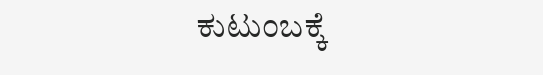ಕುಟುಂಬಕ್ಕೆ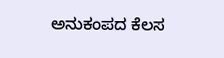ಅನುಕಂಪದ ಕೆಲಸ